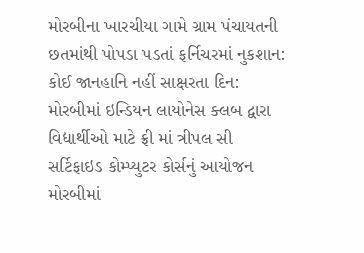મોરબીના ખારચીયા ગામે ગ્રામ પંચાયતની છતમાંથી પોપડા પડતાં ફર્નિચરમાં નુકશાન: કોઈ જાનહાનિ નહીં સાક્ષરતા દિન: મોરબીમાં ઇન્ડિયન લાયોનેસ ક્લબ દ્વારા વિદ્યાર્થીઓ માટે ફ્રી માં ત્રીપલ સી સર્ટિફાઇડ કોમ્પ્યુટર કોર્સનું આયોજન મોરબીમાં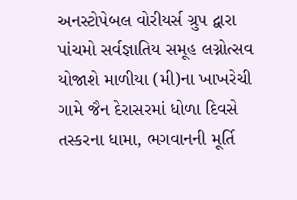અનસ્ટોપેબલ વોરીયર્સ ગ્રુપ દ્વારા પાંચમો સર્વજ્ઞાતિય સમૂહ લગ્નોત્સવ યોજાશે માળીયા (મી)ના ખાખરેચી ગામે જૈન દેરાસરમાં ધોળા દિવસે તસ્કરના ધામા, ભગવાનની મૂર્તિ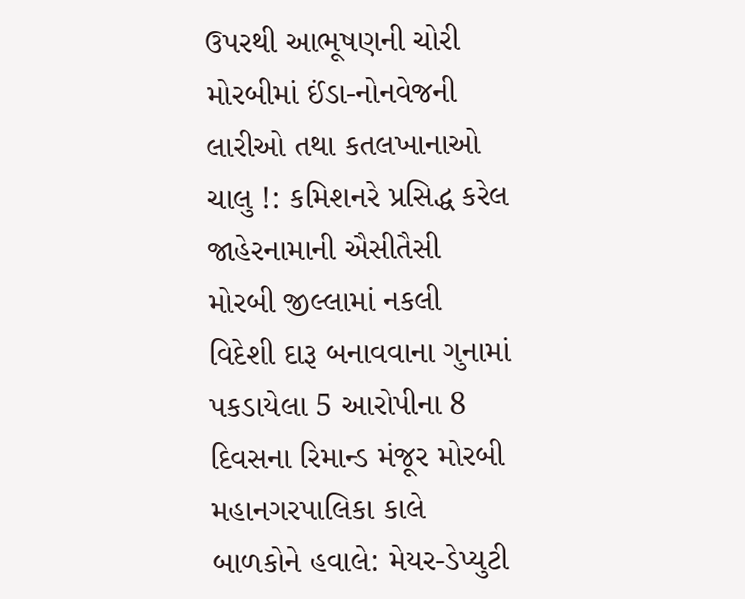ઉપરથી આભૂષણની ચોરી મોરબીમાં ઈંડા-નોનવેજની લારીઓ તથા કતલખાનાઓ ચાલુ !: કમિશનરે પ્રસિદ્ધ કરેલ જાહેરનામાની ઐસીતૈસી મોરબી જીલ્લામાં નકલી વિદેશી દારૂ બનાવવાના ગુનામાં પકડાયેલા 5 આરોપીના 8 દિવસના રિમાન્ડ મંજૂર મોરબી મહાનગરપાલિકા કાલે બાળકોને હવાલે: મેયર-ડેપ્યુટી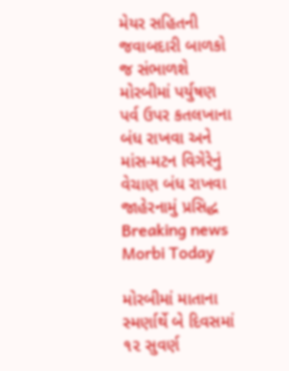મેયર સહિતની જવાબદારી બાળકો જ સંભાળશે મોરબીમાં પર્યુષણ પર્વ ઉપર કતલખાના બંધ રાખવા અને માંસ-મટન વિગેરેનું વેચાણ બંધ રાખવા જાહેરનામું પ્રસિદ્ધ
Breaking news
Morbi Today

મોરબીમાં માતાના સ્મર્ણાર્થે બે દિવસમાં ૧૨ સુવર્ણ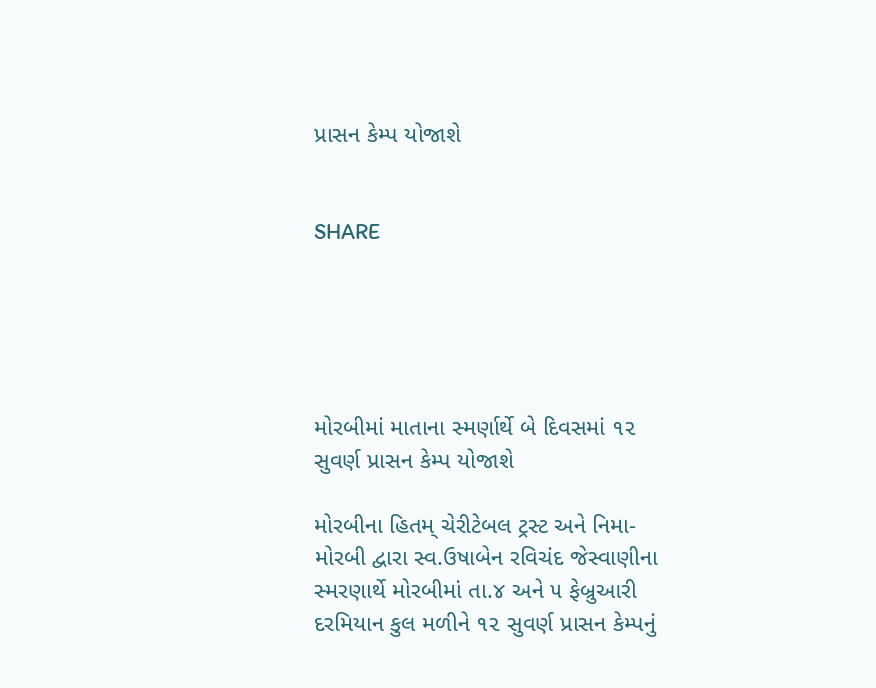પ્રાસન કેમ્પ યોજાશે


SHARE





મોરબીમાં માતાના સ્મર્ણાર્થે બે દિવસમાં ૧૨ સુવર્ણ પ્રાસન કેમ્પ યોજાશે

મોરબીના હિતમ્ ચેરીટેબલ ટ્રસ્ટ અને નિમા-મોરબી દ્વારા સ્વ.ઉષાબેન રવિચંદ જેસ્વાણીના સ્મરણાર્થે મોરબીમાં તા.૪ અને ૫ ફેબ્રુઆરી દરમિયાન કુલ મળીને ૧૨ સુવર્ણ પ્રાસન કેમ્પનું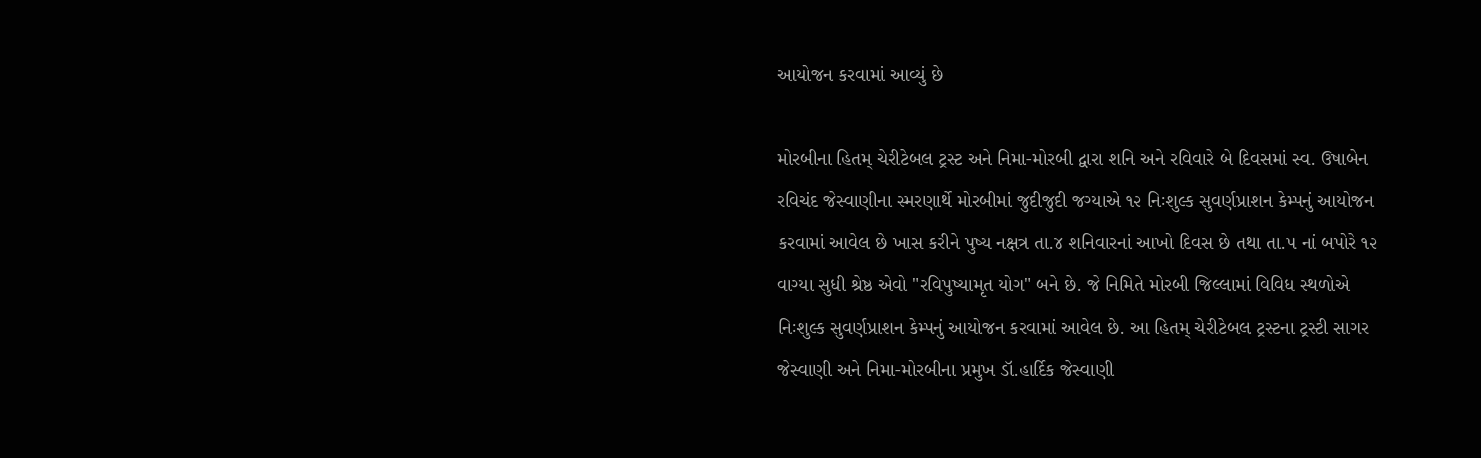આયોજન કરવામાં આવ્યું છે

મોરબીના હિતમ્ ચેરીટેબલ ટ્રસ્ટ અને નિમા-મોરબી દ્વારા શનિ અને રવિવારે બે દિવસમાં સ્વ. ઉષાબેન રવિચંદ જેસ્વાણીના સ્મરણાર્થે મોરબીમાં જુદીજુદી જગ્યાએ ૧૨ નિઃશુલ્ક સુવર્ણપ્રાશન કેમ્પનું આયોજન કરવામાં આવેલ છે ખાસ કરીને પુષ્ય નક્ષત્ર તા.૪ શનિવારનાં આખો દિવસ છે તથા તા.૫ નાં બપોરે ૧૨ વાગ્યા સુધી શ્રેષ્ઠ એવો "રવિપુષ્યામૃત યોગ" બને છે. જે નિમિતે મોરબી જિલ્લામાં વિવિધ સ્થળોએ નિઃશુલ્ક સુવર્ણપ્રાશન કેમ્પનું આયોજન કરવામાં આવેલ છે. આ હિતમ્ ચેરીટેબલ ટ્રસ્ટના ટ્રસ્ટી સાગર જેસ્વાણી અને નિમા-મોરબીના પ્રમુખ ડૉ.હાર્દિક જેસ્વાણી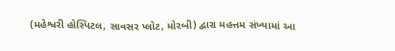(મહેશ્વરી હોસ્પિટલ, સાવસર પ્લોટ, મોરબી) દ્વારા મહત્તમ સંખ્યામાં આ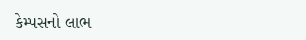કેમ્પસનો લાભ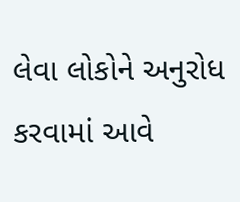લેવા લોકોને અનુરોધ કરવામાં આવે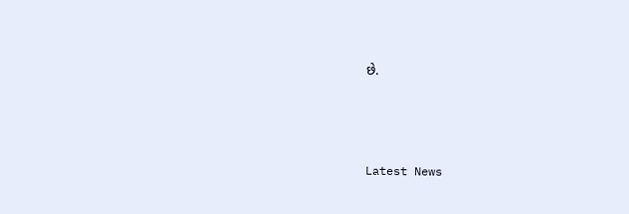છે.




Latest News